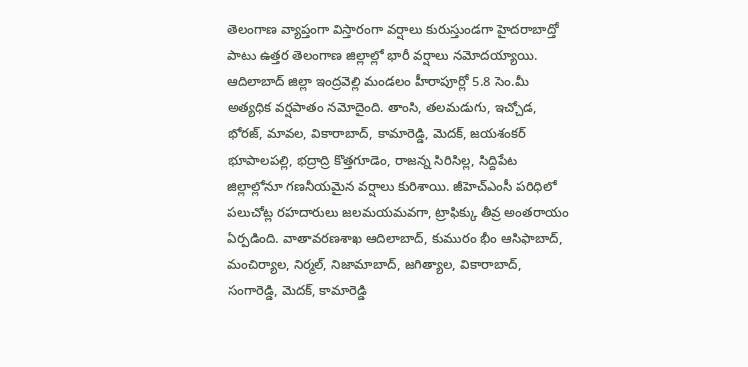తెలంగాణ వ్యాప్తంగా విస్తారంగా వర్షాలు కురుస్తుండగా హైదరాబాద్తో పాటు ఉత్తర తెలంగాణ జిల్లాల్లో భారీ వర్షాలు నమోదయ్యాయి. ఆదిలాబాద్ జిల్లా ఇంద్రవెల్లి మండలం హీరాపూర్లో 5.8 సెం.మీ అత్యధిక వర్షపాతం నమోదైంది. తాంసి, తలమడుగు, ఇచ్చోడ, భోరజ్, మావల, వికారాబాద్, కామారెడ్డి, మెదక్, జయశంకర్ భూపాలపల్లి, భద్రాద్రి కొత్తగూడెం, రాజన్న సిరిసిల్ల, సిద్దిపేట జిల్లాల్లోనూ గణనీయమైన వర్షాలు కురిశాయి. జీహెచ్ఎంసీ పరిధిలో పలుచోట్ల రహదారులు జలమయమవగా, ట్రాఫిక్కు తీవ్ర అంతరాయం ఏర్పడింది. వాతావరణశాఖ ఆదిలాబాద్, కుమురం భీం ఆసిఫాబాద్, మంచిర్యాల, నిర్మల్, నిజామాబాద్, జగిత్యాల, వికారాబాద్, సంగారెడ్డి, మెదక్, కామారెడ్డి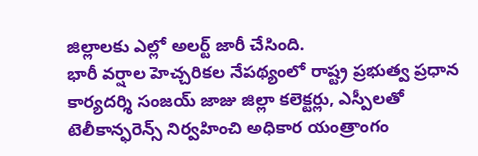జిల్లాలకు ఎల్లో అలర్ట్ జారీ చేసింది.
భారీ వర్షాల హెచ్చరికల నేపథ్యంలో రాష్ట్ర ప్రభుత్వ ప్రధాన కార్యదర్శి సంజయ్ జాజు జిల్లా కలెక్టర్లు, ఎస్పీలతో టెలీకాన్ఫరెన్స్ నిర్వహించి అధికార యంత్రాంగం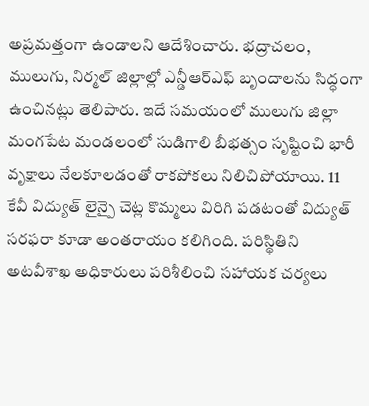అప్రమత్తంగా ఉండాలని ఆదేశించారు. భద్రాచలం, ములుగు, నిర్మల్ జిల్లాల్లో ఎన్డీఆర్ఎఫ్ బృందాలను సిద్ధంగా ఉంచినట్లు తెలిపారు. ఇదే సమయంలో ములుగు జిల్లా మంగపేట మండలంలో సుడిగాలి బీభత్సం సృష్టించి భారీ వృక్షాలు నేలకూలడంతో రాకపోకలు నిలిచిపోయాయి. 11 కేవీ విద్యుత్ లైన్పై చెట్ల కొమ్మలు విరిగి పడటంతో విద్యుత్ సరఫరా కూడా అంతరాయం కలిగింది. పరిస్థితిని అటవీశాఖ అధికారులు పరిశీలించి సహాయక చర్యలు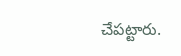చేపట్టారు.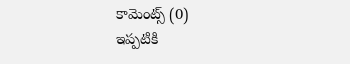కామెంట్స్ (0)
ఇప్పటికి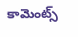కామెంట్స్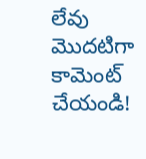లేవు
మొదటిగా కామెంట్ చేయండి!